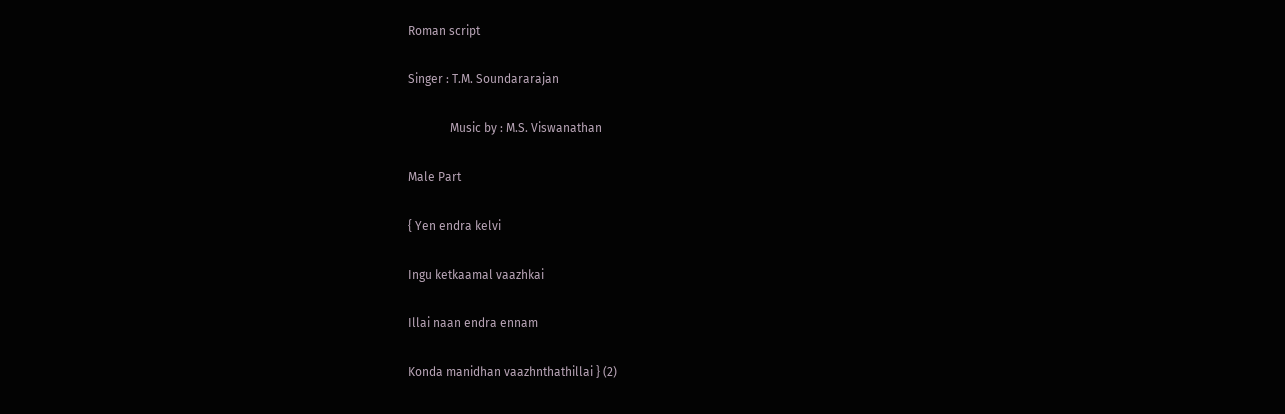Roman script

Singer : T.M. Soundararajan

              Music by : M.S. Viswanathan

Male Part

{ Yen endra kelvi

Ingu ketkaamal vaazhkai

Illai naan endra ennam

Konda manidhan vaazhnthathillai } (2)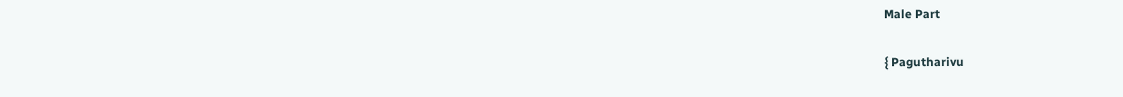Male Part

{ Pagutharivu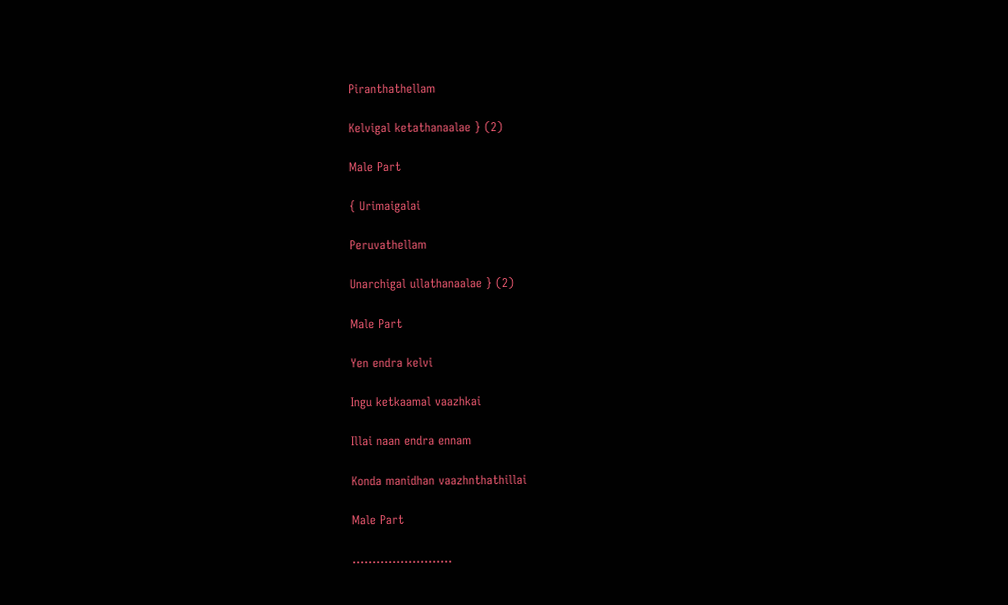Piranthathellam

Kelvigal ketathanaalae } (2)

Male Part

{ Urimaigalai

Peruvathellam

Unarchigal ullathanaalae } (2)

Male Part

Yen endra kelvi

Ingu ketkaamal vaazhkai

Illai naan endra ennam

Konda manidhan vaazhnthathillai

Male Part

…………………….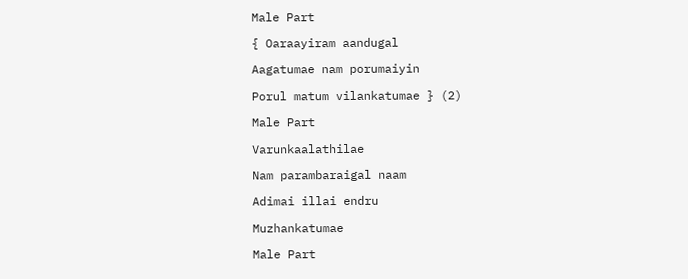Male Part

{ Oaraayiram aandugal

Aagatumae nam porumaiyin

Porul matum vilankatumae } (2)

Male Part

Varunkaalathilae

Nam parambaraigal naam

Adimai illai endru

Muzhankatumae

Male Part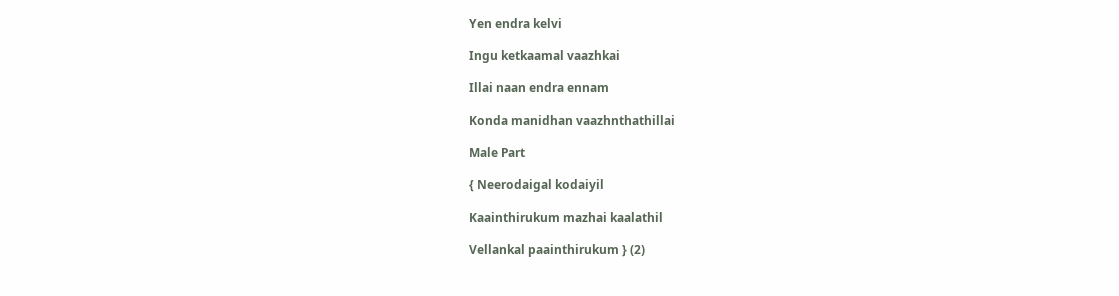Yen endra kelvi

Ingu ketkaamal vaazhkai

Illai naan endra ennam

Konda manidhan vaazhnthathillai

Male Part

{ Neerodaigal kodaiyil

Kaainthirukum mazhai kaalathil

Vellankal paainthirukum } (2)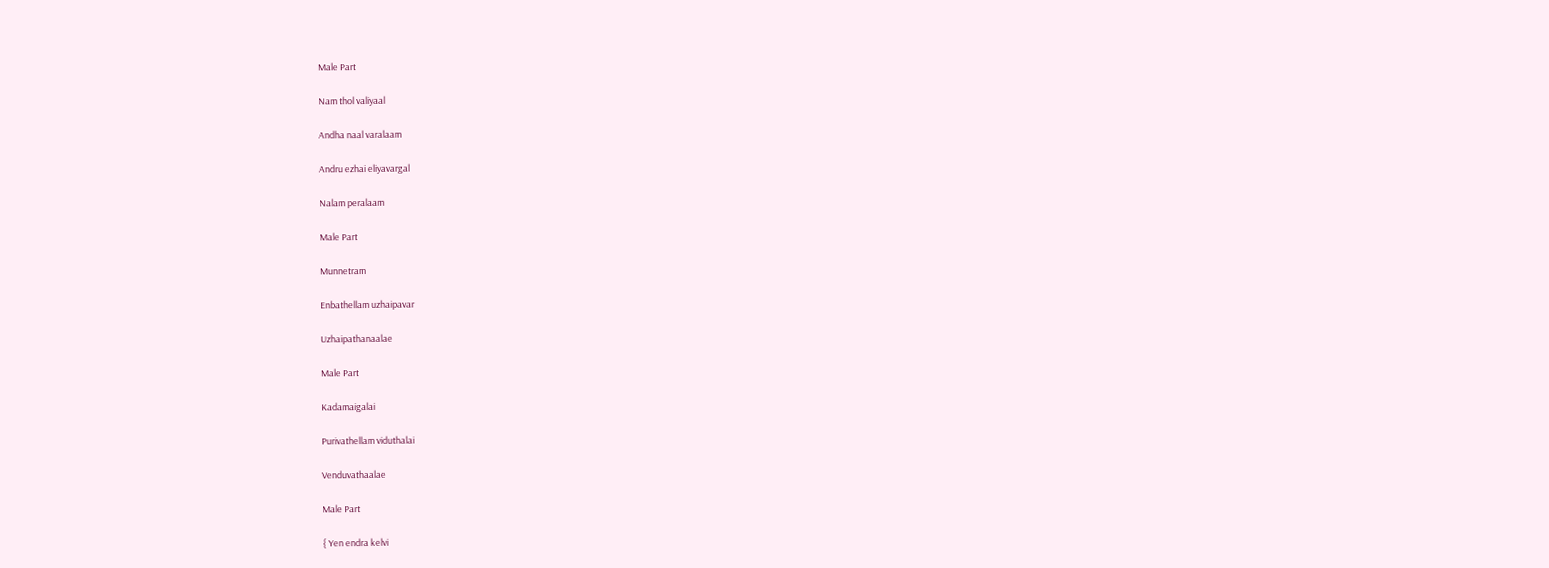Male Part

Nam thol valiyaal

Andha naal varalaam

Andru ezhai eliyavargal

Nalam peralaam

Male Part

Munnetram

Enbathellam uzhaipavar

Uzhaipathanaalae

Male Part

Kadamaigalai

Purivathellam viduthalai

Venduvathaalae

Male Part

{ Yen endra kelvi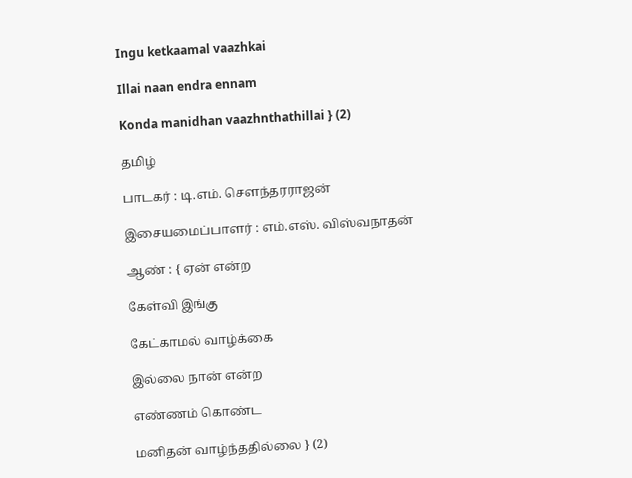Ingu ketkaamal vaazhkai

Illai naan endra ennam

Konda manidhan vaazhnthathillai } (2)

தமிழ்

பாடகர் : டி.எம். சௌந்தரராஜன்

இசையமைப்பாளர் : எம்.எஸ். விஸ்வநாதன்

ஆண் : { ஏன் என்ற

கேள்வி இங்கு

கேட்காமல் வாழ்க்கை

இல்லை நான் என்ற

எண்ணம் கொண்ட

மனிதன் வாழ்ந்ததில்லை } (2)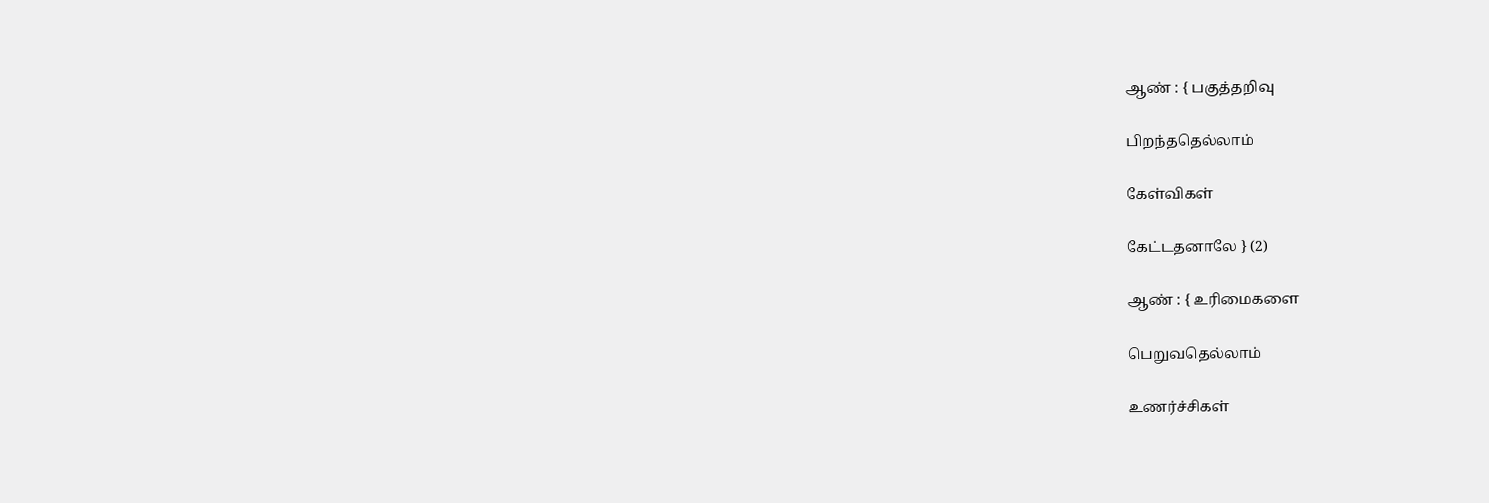ஆண் : { பகுத்தறிவு

பிறந்ததெல்லாம்

கேள்விகள்

கேட்டதனாலே } (2)

ஆண் : { உரிமைகளை

பெறுவதெல்லாம்

உணர்ச்சிகள்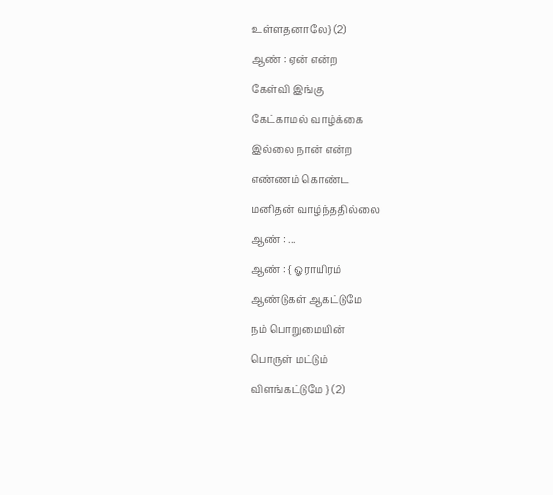உள்ளதனாலே} (2)

ஆண் : ஏன் என்ற

கேள்வி இங்கு

கேட்காமல் வாழ்க்கை

இல்லை நான் என்ற

எண்ணம் கொண்ட

மனிதன் வாழ்ந்ததில்லை

ஆண் : ...

ஆண் : { ஓராயிரம்

ஆண்டுகள் ஆகட்டுமே

நம் பொறுமையின்

பொருள் மட்டும்

விளங்கட்டுமே } (2)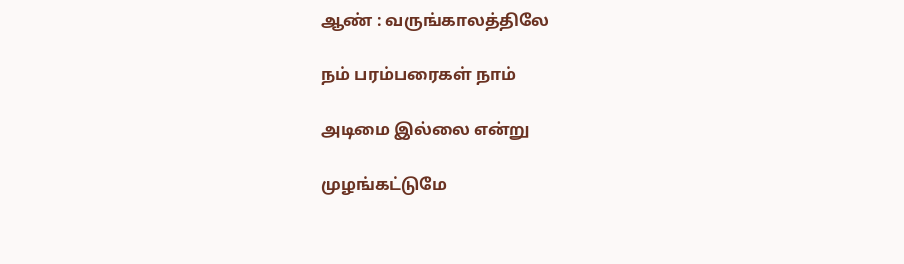ஆண் : வருங்காலத்திலே

நம் பரம்பரைகள் நாம்

அடிமை இல்லை என்று

முழங்கட்டுமே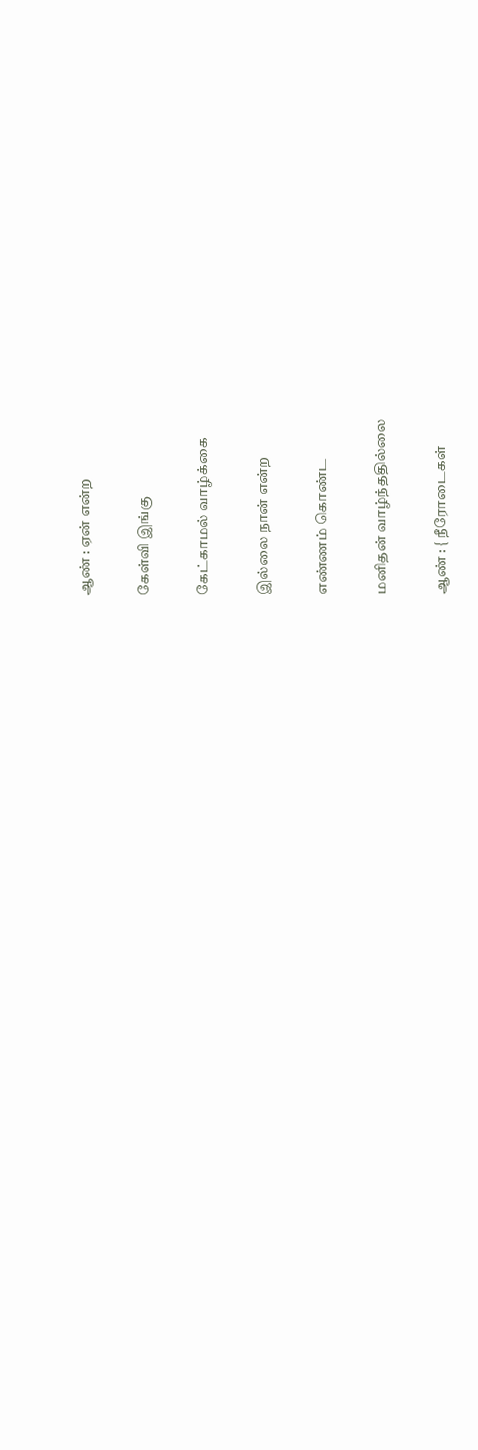ஆண் : ஏன் என்ற

கேள்வி இங்கு

கேட்காமல் வாழ்க்கை

இல்லை நான் என்ற

எண்ணம் கொண்ட

மனிதன் வாழ்ந்ததில்லை

ஆண் : { நீரோடைகள்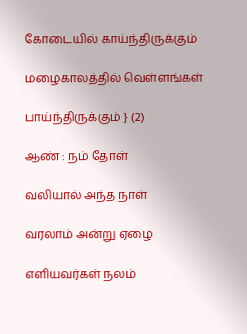கோடையில் காய்ந்திருக்கும்

மழைகாலத்தில் வெள்ளங்கள்

பாய்ந்திருக்கும் } (2)

ஆண் : நம் தோள்

வலியால் அந்த நாள்

வரலாம் அன்று ஏழை

எளியவர்கள் நலம்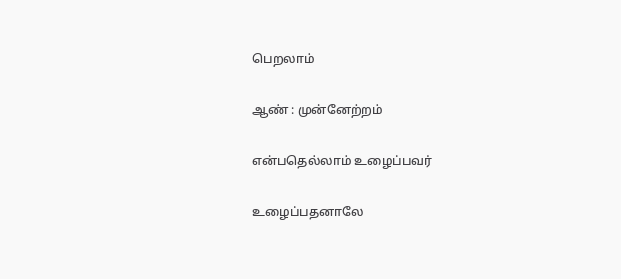பெறலாம்

ஆண் : முன்னேற்றம்

என்பதெல்லாம் உழைப்பவர்

உழைப்பதனாலே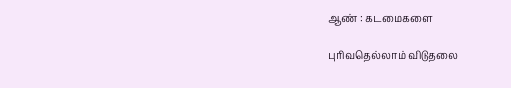ஆண் : கடமைகளை

புரிவதெல்லாம் விடுதலை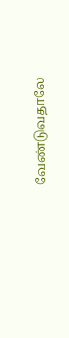வேண்டுவதாலே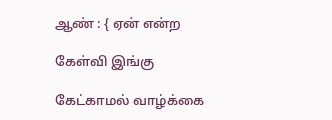ஆண் : { ஏன் என்ற

கேள்வி இங்கு

கேட்காமல் வாழ்க்கை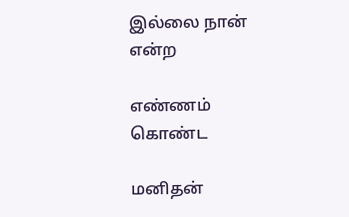இல்லை நான் என்ற

எண்ணம் கொண்ட

மனிதன்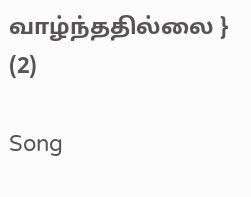வாழ்ந்ததில்லை } (2)

Song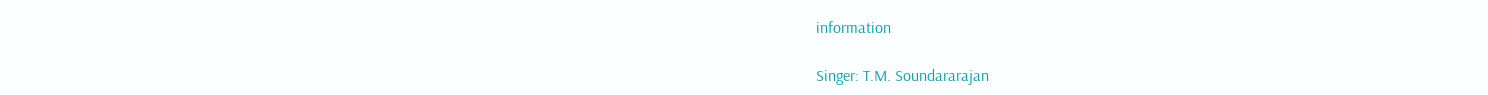information

Singer: T.M. Soundararajan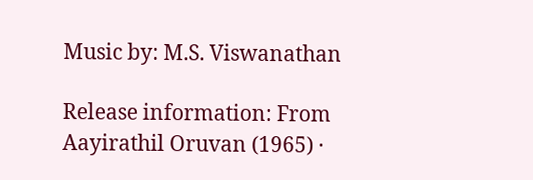Music by: M.S. Viswanathan

Release information: From Aayirathil Oruvan (1965) ·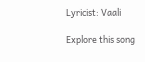Lyricist: Vaali

Explore this song